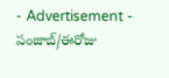- Advertisement -
పంజాబ్/ఈరోజు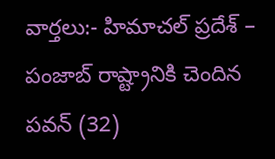వార్తలు:- హిమాచల్ ప్రదేశ్ – పంజాబ్ రాష్ట్రానికి చెందిన పవన్ (32)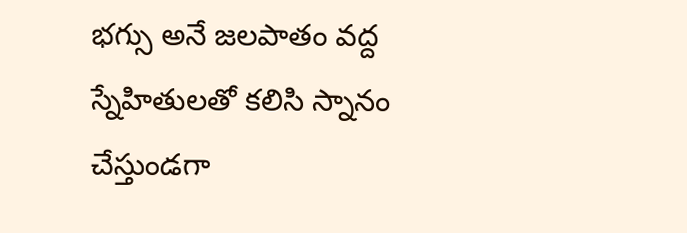భగ్సు అనే జలపాతం వద్ద స్నేహితులతో కలిసి స్నానం చేస్తుండగా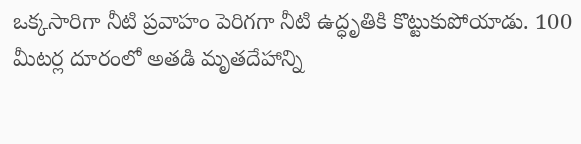ఒక్కసారిగా నీటి ప్రవాహం పెరిగగా నీటి ఉద్ధృతికి కొట్టుకుపోయాడు. 100 మీటర్ల దూరంలో అతడి మృతదేహాన్ని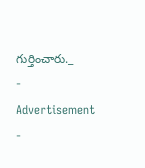గుర్తించారు._
- Advertisement -